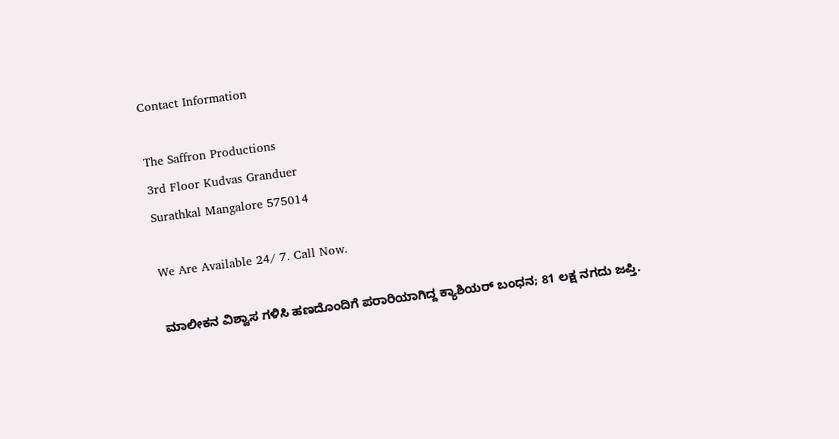Contact Information

The Saffron Productions
3rd Floor Kudvas Granduer
Surathkal Mangalore 575014

We Are Available 24/ 7. Call Now.

ಮಾಲೀಕನ ವಿಶ್ವಾಸ ಗಳಿಸಿ ಹಣದೊಂದಿಗೆ ಪರಾರಿಯಾಗಿದ್ದ ಕ್ಯಾಶಿಯರ್ ಬಂಧನ; 81 ಲಕ್ಷ ನಗದು ಜಪ್ತಿ.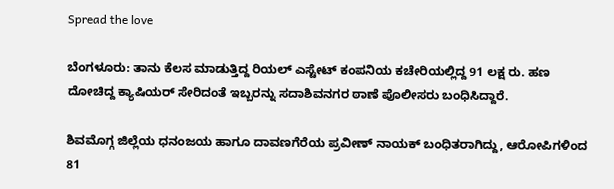Spread the love

ಬೆಂಗಳೂರು: ತಾನು ಕೆಲಸ ಮಾಡುತ್ತಿದ್ದ ರಿಯಲ್ ಎಸ್ಟೇಟ್ ಕಂಪನಿಯ ಕಚೇರಿಯಲ್ಲಿದ್ದ 91 ಲಕ್ಷ ರು. ಹಣ ದೋಚಿದ್ದ ಕ್ಯಾಷಿಯರ್ ಸೇರಿದಂತೆ ಇಬ್ಬರನ್ನು ಸದಾಶಿವನಗರ ಠಾಣೆ ಪೊಲೀಸರು ಬಂಧಿಸಿದ್ದಾರೆ.

ಶಿವಮೊಗ್ಗ ಜಿಲ್ಲೆಯ ಧನಂಜಯ ಹಾಗೂ ದಾವಣಗೆರೆಯ ಪ್ರವೀಣ್‌ ನಾಯಕ್‌ ಬಂಧಿತರಾಗಿದ್ದು, ಆರೋಪಿಗಳಿಂದ 81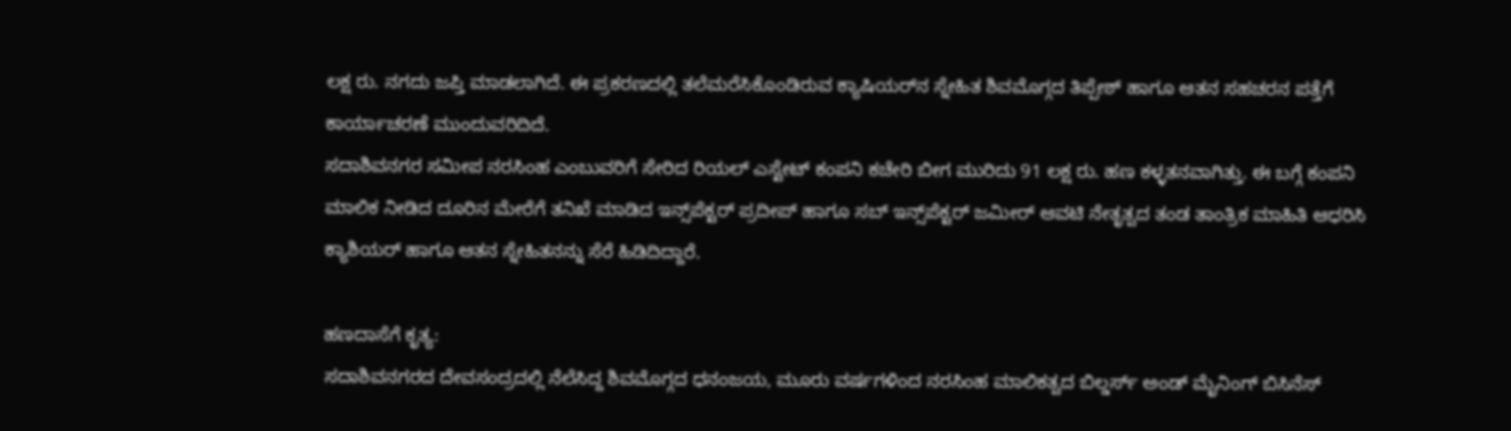ಲಕ್ಷ ರು. ನಗದು ಜಪ್ತಿ ಮಾಡಲಾಗಿದೆ. ಈ ಪ್ರಕರಣದಲ್ಲಿ ತಲೆಮರೆಸಿಕೊಂಡಿರುವ ಕ್ಯಾಷಿಯರ್‌ನ ಸ್ನೇಹಿತ ಶಿವಮೊಗ್ಗದ ತಿಪ್ಪೇಶ್ ಹಾಗೂ ಆತನ ಸಹಚರನ ಪತ್ತೆಗೆ ಕಾರ್ಯಾಚರಣೆ ಮುಂದುವರಿದಿದೆ.
ಸದಾಶಿವನಗರ ಸಮೀಪ ನರಸಿಂಹ ಎಂಬುವರಿಗೆ ಸೇರಿದ ರಿಯಲ್ ಎಸ್ಟೇಟ್ ಕಂಪನಿ ಕಚೇರಿ ಬೀಗ ಮುರಿದು 91 ಲಕ್ಷ ರು. ಹಣ ಕಳ್ಳತನವಾಗಿತ್ತು. ಈ ಬಗ್ಗೆ ಕಂಪನಿ ಮಾಲಿಕ ನೀಡಿದ ದೂರಿನ ಮೇರೆಗೆ ತನಿಖೆ ಮಾಡಿದ ಇನ್ಸ್‌ಪೆಕ್ಟರ್ ಪ್ರದೀಪ್ ಹಾಗೂ ಸಬ್‌ ಇನ್ಸ್‌ಪೆಕ್ಟರ್‌ ಜಮೀರ್ ಆವಟಿ ನೇತೃತ್ವದ ತಂಡ ತಾಂತ್ರಿಕ ಮಾಹಿತಿ ಆಧರಿಸಿ ಕ್ಯಾಶಿಯರ್ ಹಾಗೂ ಆತನ ಸ್ನೇಹಿತನನ್ನು ಸೆರೆ ಹಿಡಿದಿದ್ದಾರೆ.

ಹಣದಾಸೆಗೆ ಕೃತ್ಯ:
ಸದಾಶಿವನಗರದ ದೇವಸಂದ್ರದಲ್ಲಿ ನೆಲೆಸಿದ್ದ ಶಿವಮೊಗ್ಗದ ಧನಂಜಯ, ಮೂರು ವರ್ಷಗಳಿಂದ ನರಸಿಂಹ ಮಾಲಿಕತ್ವದ ಬಿಲ್ಡರ್ಸ್ ಅಂಡ್ ಮೈನಿಂಗ್ ಬಿಸಿನೆಸ್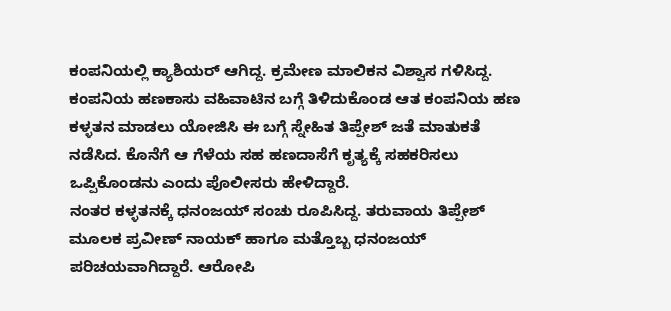ಕಂಪನಿಯಲ್ಲಿ ಕ್ಯಾಶಿಯರ್ ಆಗಿದ್ದ. ಕ್ರಮೇಣ ಮಾಲಿಕನ ವಿಶ್ವಾಸ ಗಳಿಸಿದ್ದ. ಕಂಪನಿಯ ಹಣಕಾಸು ವಹಿವಾಟಿನ ಬಗ್ಗೆ ತಿಳಿದುಕೊಂಡ ಆತ ಕಂಪನಿಯ ಹಣ ಕಳ್ಳತನ ಮಾಡಲು ಯೋಜಿಸಿ ಈ ಬಗ್ಗೆ ಸ್ನೇಹಿತ ತಿಪ್ಪೇಶ್ ಜತೆ ಮಾತುಕತೆ ನಡೆಸಿದ. ಕೊನೆಗೆ ಆ ಗೆಳೆಯ ಸಹ ಹಣದಾಸೆಗೆ ಕೃತ್ಯಕ್ಕೆ ಸಹಕರಿಸಲು ಒಪ್ಪಿಕೊಂಡನು ಎಂದು ಪೊಲೀಸರು ಹೇಳಿದ್ದಾರೆ.
ನಂತರ ಕಳ್ಳತನಕ್ಕೆ ಧನಂಜಯ್ ಸಂಚು ರೂಪಿಸಿದ್ದ. ತರುವಾಯ ತಿಪ್ಪೇಶ್ ಮೂಲಕ ಪ್ರವೀಣ್ ನಾಯಕ್ ಹಾಗೂ ಮತ್ತೊಬ್ಬ ಧನಂಜಯ್‌ ಪರಿಚಯವಾಗಿದ್ದಾರೆ. ಆರೋಪಿ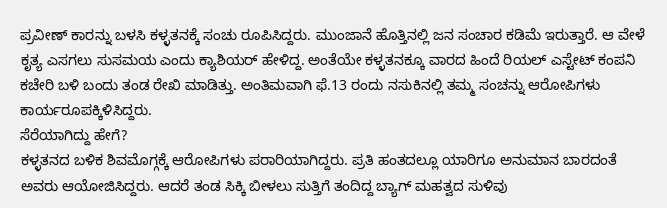ಪ್ರವೀಣ್‌ ಕಾರನ್ನು ಬಳಸಿ ಕಳ್ಳತನಕ್ಕೆ ಸಂಚು ರೂಪಿಸಿದ್ದರು. ಮುಂಜಾನೆ ಹೊತ್ತಿನಲ್ಲಿ ಜನ ಸಂಚಾರ ಕಡಿಮೆ ಇರುತ್ತಾರೆ. ಆ ವೇಳೆ ಕೃತ್ಯ ಎಸಗಲು ಸುಸಮಯ ಎಂದು ಕ್ಯಾಶಿಯರ್ ಹೇಳಿದ್ದ. ಅಂತೆಯೇ ಕಳ್ಳತನಕ್ಕೂ ವಾರದ ಹಿಂದೆ ರಿಯಲ್ ಎಸ್ಟೇಟ್ ಕಂಪನಿ ಕಚೇರಿ ಬಳಿ ಬಂದು ತಂಡ ರೇಖಿ ಮಾಡಿತ್ತು. ಅಂತಿಮವಾಗಿ ಫೆ.13 ರಂದು ನಸುಕಿನಲ್ಲಿ ತಮ್ಮ ಸಂಚನ್ನು ಆರೋಪಿಗಳು ಕಾರ್ಯರೂಪಕ್ಕಿಳಿಸಿದ್ದರು.
ಸೆರೆಯಾಗಿದ್ದು ಹೇಗೆ?
ಕಳ್ಳತನದ ಬಳಿಕ ಶಿವಮೊಗ್ಗಕ್ಕೆ ಆರೋಪಿಗಳು ಪರಾರಿಯಾಗಿದ್ದರು. ಪ್ರತಿ ಹಂತದಲ್ಲೂ ಯಾರಿಗೂ ಅನುಮಾನ ಬಾರದಂತೆ ಅವರು ಆಯೋಜಿಸಿದ್ದರು. ಆದರೆ ತಂಡ ಸಿಕ್ಕಿ ಬೀಳಲು ಸುತ್ತಿಗೆ ತಂದಿದ್ದ ಬ್ಯಾಗ್ ಮಹತ್ವದ ಸುಳಿವು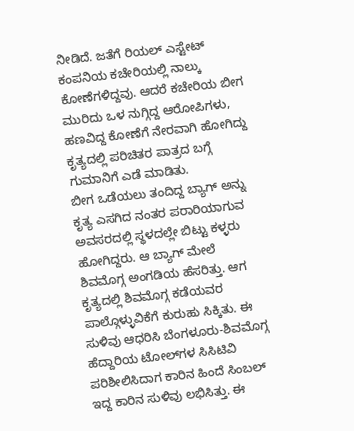ನೀಡಿದೆ. ಜತೆಗೆ ರಿಯಲ್ ಎಸ್ಟೇಟ್ ಕಂಪನಿಯ ಕಚೇರಿಯಲ್ಲಿ ನಾಲ್ಕು ಕೋಣೆಗಳಿದ್ದವು. ಆದರೆ ಕಚೇರಿಯ ಬೀಗ ಮುರಿದು ಒಳ ನುಗ್ಗಿದ್ದ ಆರೋಪಿಗಳು, ಹಣವಿದ್ದ ಕೋಣೆಗೆ ನೇರವಾಗಿ ಹೋಗಿದ್ದು ಕೃತ್ಯದಲ್ಲಿ ಪರಿಚಿತರ ಪಾತ್ರದ ಬಗ್ಗೆ ಗುಮಾನಿಗೆ ಎಡೆ ಮಾಡಿತು.
ಬೀಗ ಒಡೆಯಲು ತಂದಿದ್ದ ಬ್ಯಾಗ್ ಅನ್ನು ಕೃತ್ಯ ಎಸಗಿದ ನಂತರ ಪರಾರಿಯಾಗುವ ಅವಸರದಲ್ಲಿ ಸ್ಥಳದಲ್ಲೇ ಬಿಟ್ಟು ಕಳ್ಳರು ಹೋಗಿದ್ದರು. ಆ ಬ್ಯಾಗ್‌ ಮೇಲೆ ಶಿವಮೊಗ್ಗ ಅಂಗಡಿಯ ಹೆಸರಿತ್ತು. ಆಗ ಕೃತ್ಯದಲ್ಲಿ ಶಿವಮೊಗ್ಗ ಕಡೆಯವರ ಪಾಲ್ಗೊಳ್ಳುವಿಕೆಗೆ ಕುರುಹು ಸಿಕ್ಕಿತು. ಈ ಸುಳಿವು ಆಧರಿಸಿ ಬೆಂಗಳೂರು-ಶಿವಮೊಗ್ಗ ಹೆದ್ದಾರಿಯ ಟೋಲ್‌ಗಳ ಸಿಸಿಟಿವಿ ಪರಿಶೀಲಿಸಿದಾಗ ಕಾರಿನ ಹಿಂದೆ ಸಿಂಬಲ್ ಇದ್ದ ಕಾರಿನ ಸುಳಿವು ಲಭಿಸಿತ್ತು. ಈ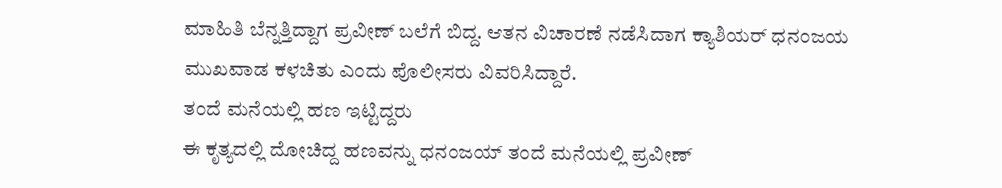ಮಾಹಿತಿ ಬೆನ್ನತ್ತಿದ್ದಾಗ ಪ್ರವೀಣ್ ಬಲೆಗೆ ಬಿದ್ದ. ಆತನ ವಿಚಾರಣೆ ನಡೆಸಿದಾಗ ಕ್ಯಾಶಿಯರ್ ಧನಂಜಯ ಮುಖವಾಡ ಕಳಚಿತು ಎಂದು ಪೊಲೀಸರು ವಿವರಿಸಿದ್ದಾರೆ.
ತಂದೆ ಮನೆಯಲ್ಲಿ ಹಣ ಇಟ್ಟಿದ್ದರು
ಈ ಕೃತ್ಯದಲ್ಲಿ ದೋಚಿದ್ದ ಹಣವನ್ನು ಧನಂಜಯ್ ತಂದೆ ಮನೆಯಲ್ಲಿ ಪ್ರವೀಣ್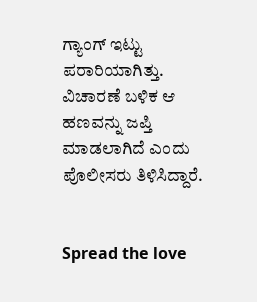ಗ್ಯಾಂಗ್ ಇಟ್ಟು ಪರಾರಿಯಾಗಿತ್ತು. ವಿಚಾರಣೆ ಬಳಿಕ ಆ ಹಣವನ್ನು ಜಪ್ತಿ ಮಾಡಲಾಗಿದೆ ಎಂದು ಪೊಲೀಸರು ತಿಳಿಸಿದ್ದಾರೆ.


Spread the love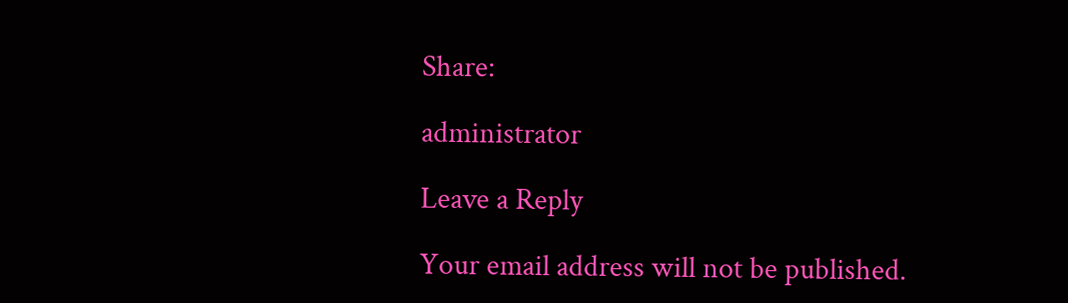Share:

administrator

Leave a Reply

Your email address will not be published.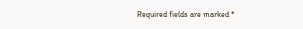Required fields are marked *